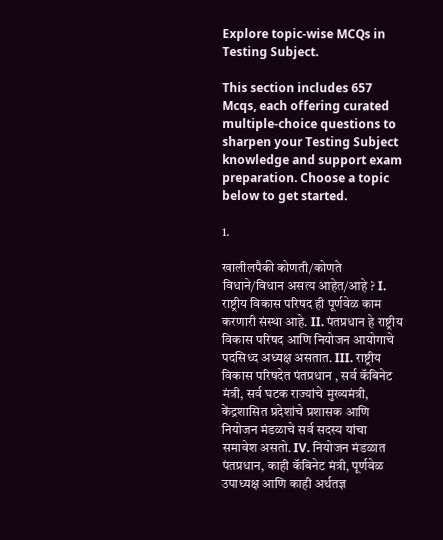Explore topic-wise MCQs in Testing Subject.

This section includes 657 Mcqs, each offering curated multiple-choice questions to sharpen your Testing Subject knowledge and support exam preparation. Choose a topic below to get started.

1.

खालीलपैकी कोणती/कोणते विधाने/विधान असत्य आहेत/आहे ? I. राष्ट्रीय विकास परिषद ही पूर्णवेळ काम करणारी संस्था आहे. II. पंतप्रधान हे राष्ट्रीय विकास परिषद आणि नियोजन आयोगाचे पदसिध्द अध्यक्ष असतात. III. राष्ट्रीय विकास परिषदेत पंतप्रधान , सर्व कॅबिनेट मंत्री, सर्व घटक राज्यांचे मुख्यमंत्री, केंद्रशासित प्रदेशांचे प्रशासक आणि नियोजन मंडळाचे सर्व सदस्य यांचा समावेश असतो. IV. नियोजन मंडळात पंतप्रधान, काही कॅबिनेट मंत्री, पूर्णवेळ उपाध्यक्ष आणि काही अर्थतज्ञ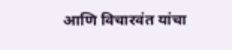आणि विचारवंत यांचा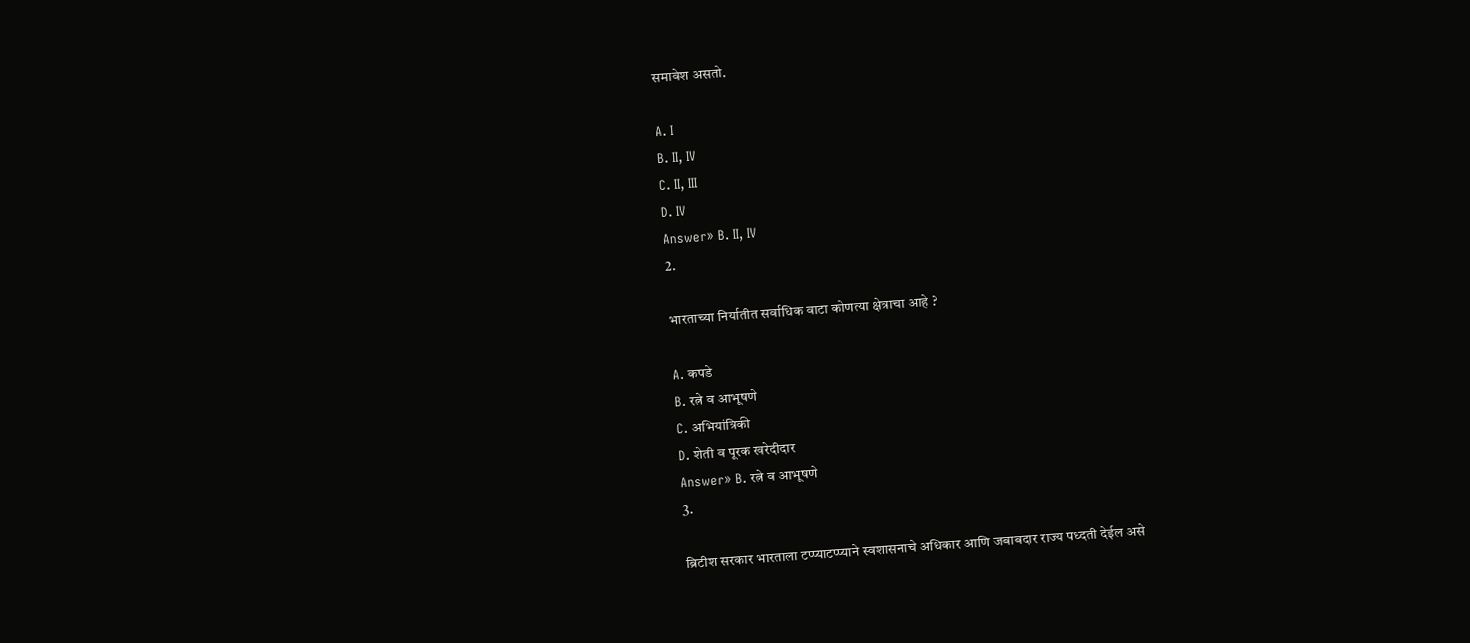समावेश असतो.

A. I
B. II, IV
C. II, III
D. IV
Answer» B. II, IV
2.

भारताच्या निर्यातीत सर्वाधिक वाटा कोणत्या क्षेत्राचा आहे ?

A. कपडे
B. रत्ने व आभूषणे
C. अभियांत्रिकी
D. शेती व पूरक खरेदीदार
Answer» B. रत्ने व आभूषणे
3.

ब्रिटीश सरकार भारताला टप्प्याटप्प्याने स्वशासनाचे अधिकार आणि जबाबदार राज्य पध्दती देईल असे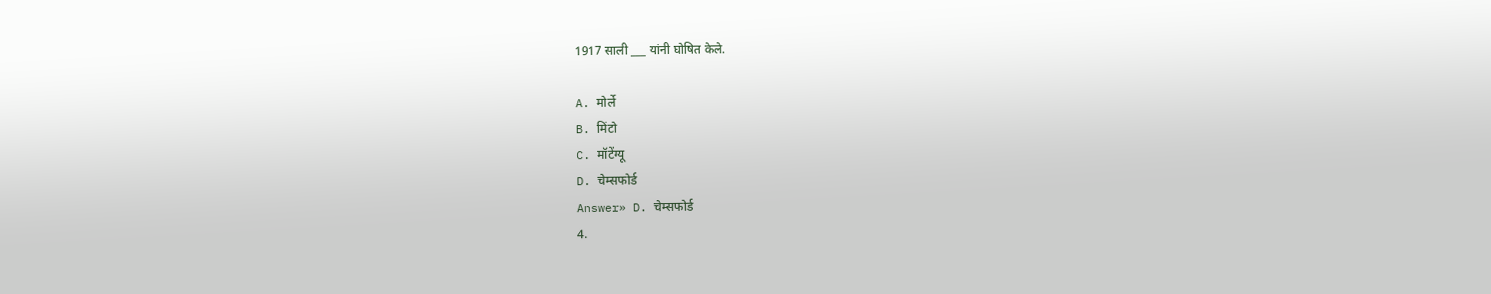1917 साली ___ यांनी घोषित केले.

A. मोर्ले
B. मिंटो
C. मॉटेंग्यू
D. चेम्सफोर्ड
Answer» D. चेम्सफोर्ड
4.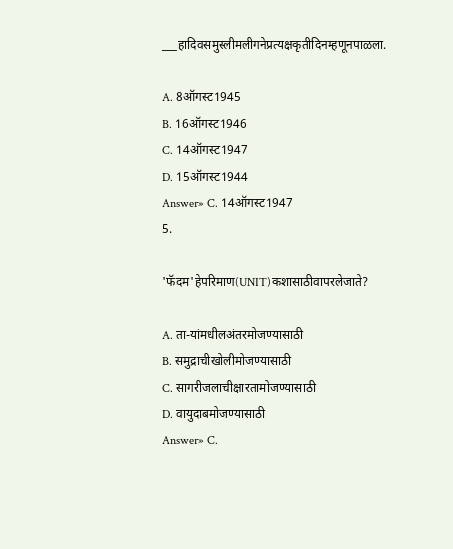___हादिवसमुस्लीमलीगनेप्रत्यक्षकृतीदिनम्हणूनपाळला.

A. 8ऑगस्ट1945
B. 16ऑगस्ट1946
C. 14ऑगस्ट1947
D. 15ऑगस्ट1944
Answer» C. 14ऑगस्ट1947
5.

'फॅदम'हेपरिमाण(UNIT)कशासाठीवापरलेजाते?

A. ता-यां‍‌मधीलअंतरमोजण्यासाठी
B. समुद्राचीखोलीमोजण्यासाठी
C. सागरीजलाचीक्षारतामोजण्यासाठी
D. वायुदाबमोजण्यासाठी
Answer» C.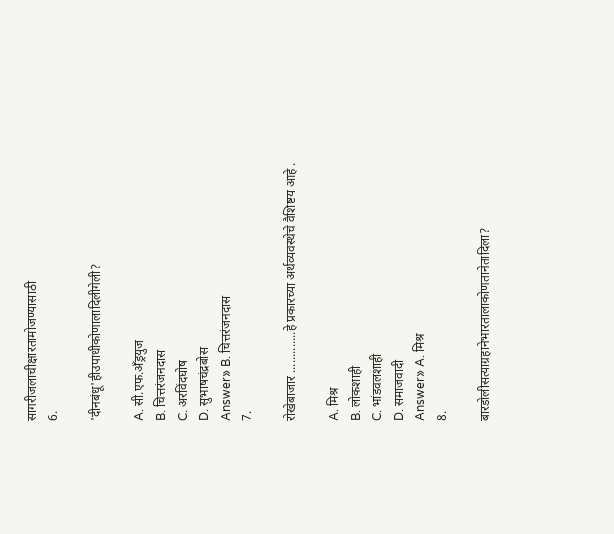सागरीजलाचीक्षारतामोजण्यासाठी
6.

'दीनबंधू'हीउपाधीकोणालादिलीगेली?

A. सी.एफ.अँ‍ड्रयुज
B. चित्तरंजनदास
C. अरविंदघोष
D. सुभाषचंद्रबोस
Answer» B. चित्तरंजनदास
7.

रोखेबाजार .............हे प्रकारच्या अर्थव्यवस्थेचे वैशिष्टय आहे .

A. मिश्र
B. लोकशाही
C. भांडवलशाही
D. समाजवादी
Answer» A. मिश्र
8.

बारडोलीसत्याग्रहानेभारतालाकोणतानेतादिला?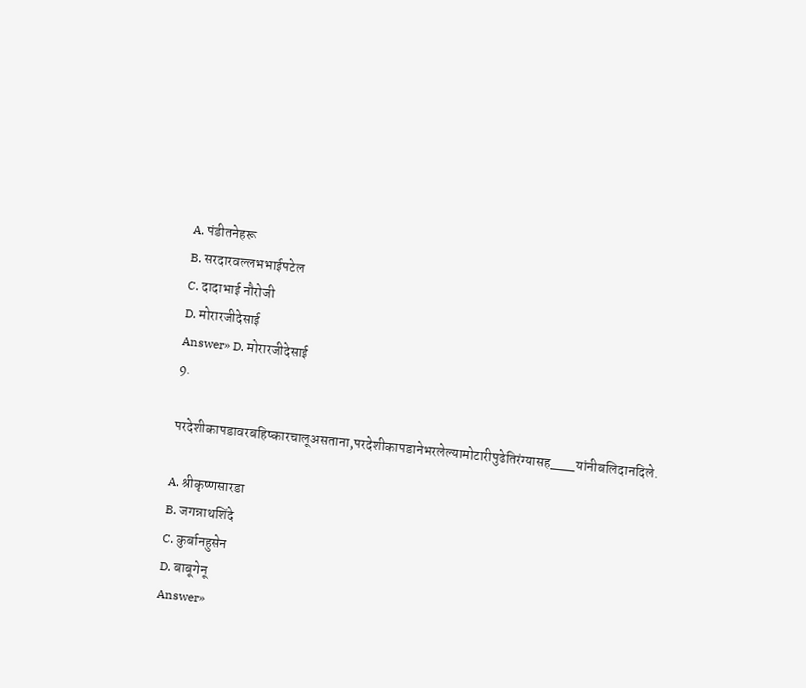A. पंडीतनेहरू
B. सरदारवल्लभभाईपटेल
C. दादाभाई नौरोजी
D. मोरारजीदेसाई
Answer» D. मोरारजीदेसाई
9.

परदेशीकापडावरबहिष्कारचालूअसताना,परदेशीकापडानेभरलेल्यामोटारीपुढेतिरंग्यासह___यांनीबलिदानदिले.

A. श्रीकृष्णसारडा
B. जगन्नाथशिंदे
C. कुर्बानहुसेन
D. बाबूगेनू
Answer»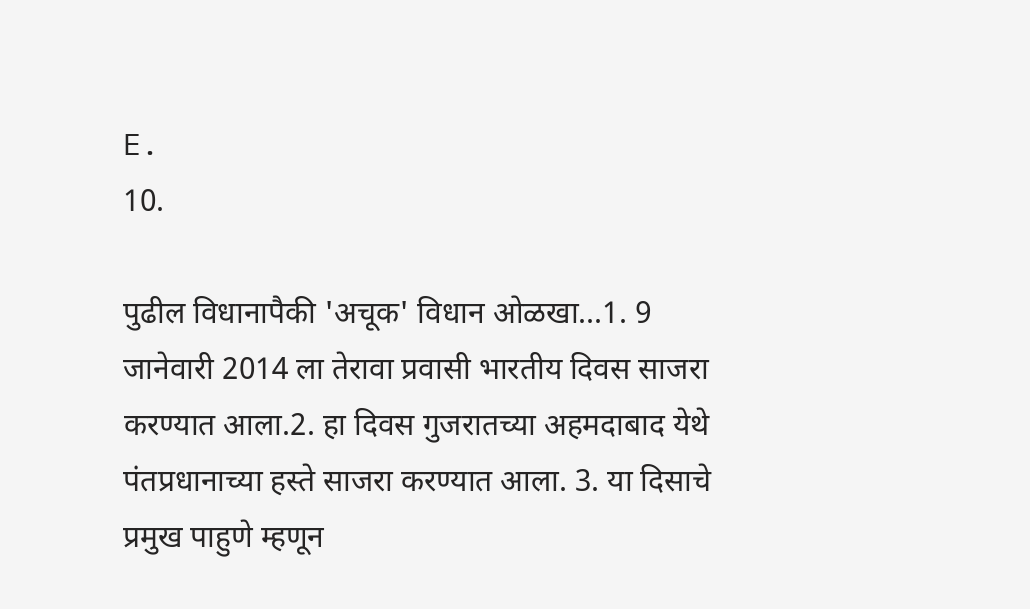E.
10.

पुढील विधानापैकी 'अचूक' विधान ओळखा...1. 9 जानेवारी 2014 ला तेरावा प्रवासी भारतीय दिवस साजरा करण्यात आला.2. हा दिवस गुजरातच्या अहमदाबाद येथे पंतप्रधानाच्या हस्ते साजरा करण्यात आला. 3. या दिसाचे प्रमुख पाहुणे म्हणून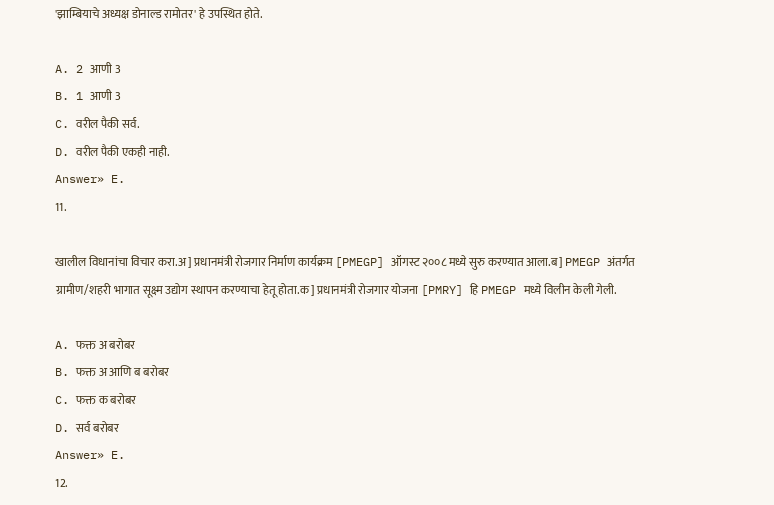'झाम्बियाचे अध्यक्ष डोनाल्ड रामोतर' हे उपस्थित होते.

A. 2 आणी 3
B. 1 आणी 3
C. वरील पैकी सर्व.
D. वरील पैकी एकही नाही.
Answer» E.
11.

खालील विधानांचा विचार करा.अ] प्रधानमंत्री रोजगार निर्माण कार्यक्रम [PMEGP] ऑगस्ट २००८ मध्ये सुरु करण्यात आला.ब] PMEGP अंतर्गत ग्रामीण/शहरी भागात सूक्ष्म उद्योग स्थापन करण्याचा हेतू होता.क] प्रधानमंत्री रोजगार योजना [PMRY] हि PMEGP मध्ये विलीन केली गेली.

A. फक्त अ बरोबर
B. फक्त अ आणि ब बरोबर
C. फक्त क बरोबर
D. सर्व बरोबर
Answer» E.
12.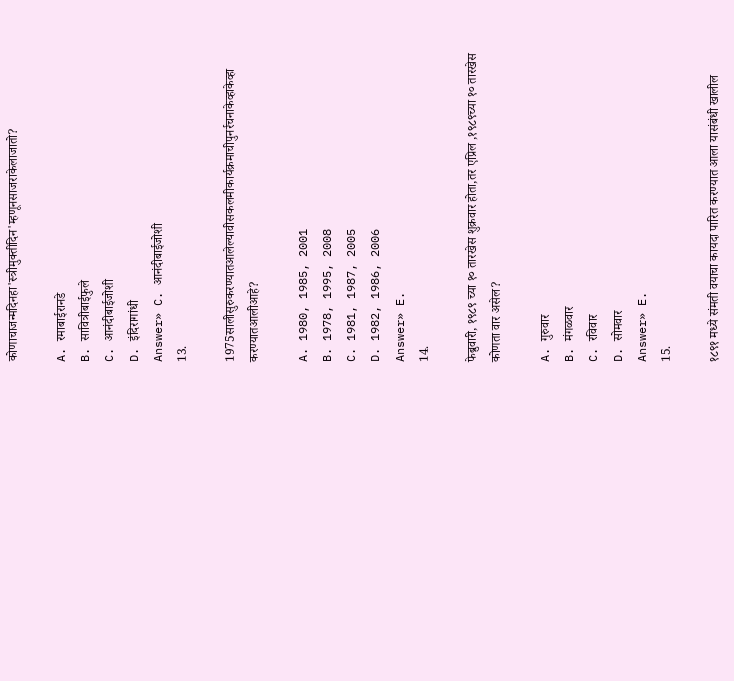कोणाचाजन्मदिनहा'स्त्रीमुक्तीदिन'म्हणूनसाजराकेलाजातो?

A. रमाबाईरानडे
B. सावित्रीबाईफुले
C. आनंदीबाईजोशी
D. इंदिरागांधी
Answer» C. आनंदीबाईजोशी
13.

1975सालीसुरुकरण्यातआलेल्यावीसकलमीकार्यक्रमाचीपुनर्रचनाकेव्हाकेव्हा करण्यातआलीआहे?

A. 1980, 1985, 2001
B. 1978, 1995, 2008
C. 1981, 1987, 2005
D. 1982, 1986, 2006
Answer» E.
14.

फेब्रुवारी, १९८९ च्या १० तारखेस शुक्रवार होता,तर एप्रिल ,१९८९च्या १० तारखेस कोणता वार असेल?

A. गुरुवार
B. मंगळवार
C. रविवार
D. सोमवार
Answer» E.
15.

१८९१ मध्ये संमती वयाचा कायदा पारित करण्यात आला यासंबंधी खालील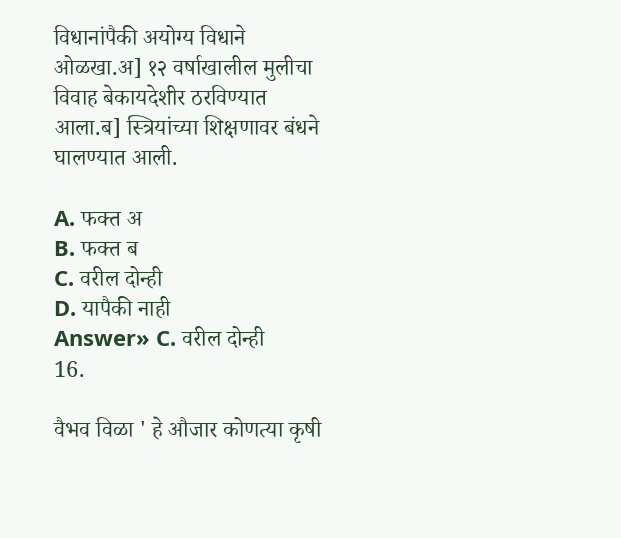विधानांपैकी अयोग्य विधाने ओळखा.अ] १२ वर्षाखालील मुलीचा विवाह बेकायदेशीर ठरविण्यात आला.ब] स्त्रियांच्या शिक्षणावर बंधने घालण्यात आली.

A. फक्त अ
B. फक्त ब
C. वरील दोन्ही
D. यापैकी नाही
Answer» C. वरील दोन्ही
16.

वैभव विळा ' हे औजार कोणत्या कृषी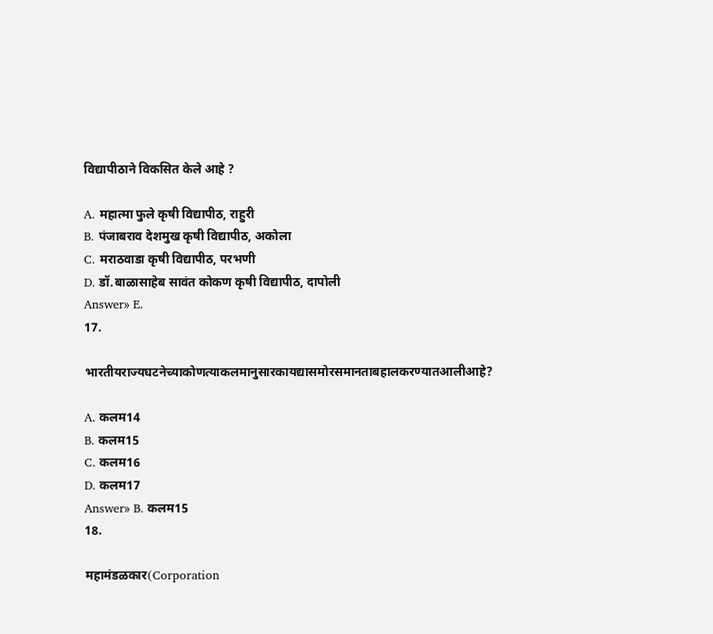विद्यापीठाने विकसित केले आहे ?

A. महात्मा फुले कृषी विद्यापीठ, राहुरी
B. पंजाबराव देशमुख कृषी विद्यापीठ, अकोला
C. मराठवाडा कृषी विद्यापीठ, परभणी
D. डॉ.बाळासाहेब सावंत कोकण कृषी विद्यापीठ, दापोली
Answer» E.
17.

भारतीयराज्यघटनेच्याकोणत्याकलमानुसारकायद्यासमोरसमानताबहालकरण्यातआलीआहे?

A. कलम14
B. कलम15
C. कलम16
D. कलम17
Answer» B. कलम15
18.

महामंडळकार(Corporation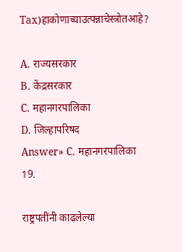Tax)हाकोणाच्याउत्पन्नाचेस्त्रोतआहे?

A. राज्यसरकार
B. केंद्रसरकार
C. महानगरपालिका
D. जिल्हापरिषद
Answer» C. महानगरपालिका
19.

राष्ट्रपतींनी काढलेल्या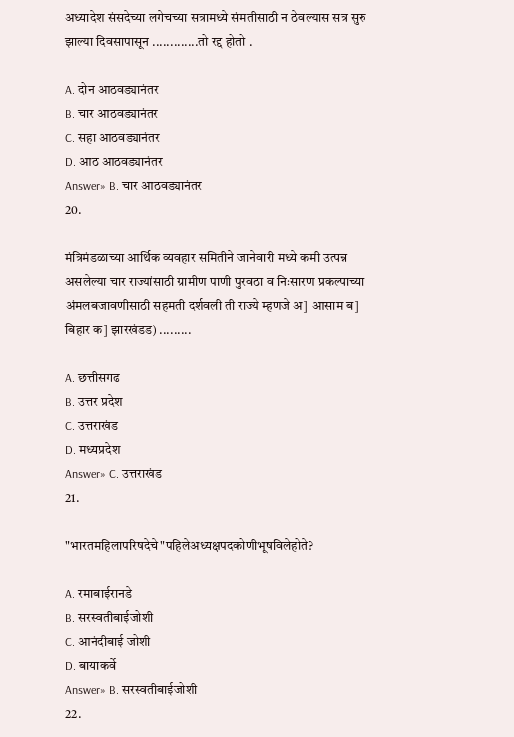अध्यादेश संसदेच्या लगेचच्या सत्रामध्ये संमतीसाठी न ठेवल्यास सत्र सुरु झाल्या दिवसापासून .............तो रद्द होतो .

A. दोन आठवड्यानंतर
B. चार आठवड्यानंतर
C. सहा आठवड्यानंतर
D. आठ आठवड्यानंतर
Answer» B. चार आठवड्यानंतर
20.

मंत्रिमंडळाच्या आर्थिक व्यवहार समितीने जानेवारी मध्ये कमी उत्पन्न असलेल्या चार राज्यांसाठी ग्रामीण पाणी पुरवठा व निःसारण प्रकल्पाच्या अंमलबजावणीसाठी सहमती दर्शवली ती राज्ये म्हणजे अ] आसाम ब] बिहार क] झारखंडड) .........

A. छत्तीसगढ
B. उत्तर प्रदेश
C. उत्तराखंड
D. मध्यप्रदेश
Answer» C. उत्तराखंड
21.

"भारतमहिलापरिषदेचे"पहिलेअध्यक्षपदकोणीभूषविलेहोते?

A. रमाबाईरानडे
B. सरस्वतीबाईजोशी
C. आनंदीबाई जोशी
D. बायाकर्वे
Answer» B. सरस्वतीबाईजोशी
22.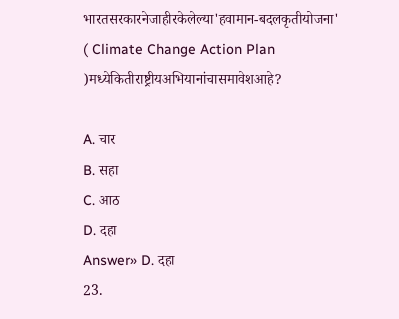भारतसरकारनेजाहीरकेलेल्या'हवामान-बदलकृतीयोजना' ( Climate Change Action Plan )मध्येकितीराष्ट्रीयअभियानांचासमावेशआहे?

A. चार
B. सहा
C. आठ
D. दहा
Answer» D. दहा
23.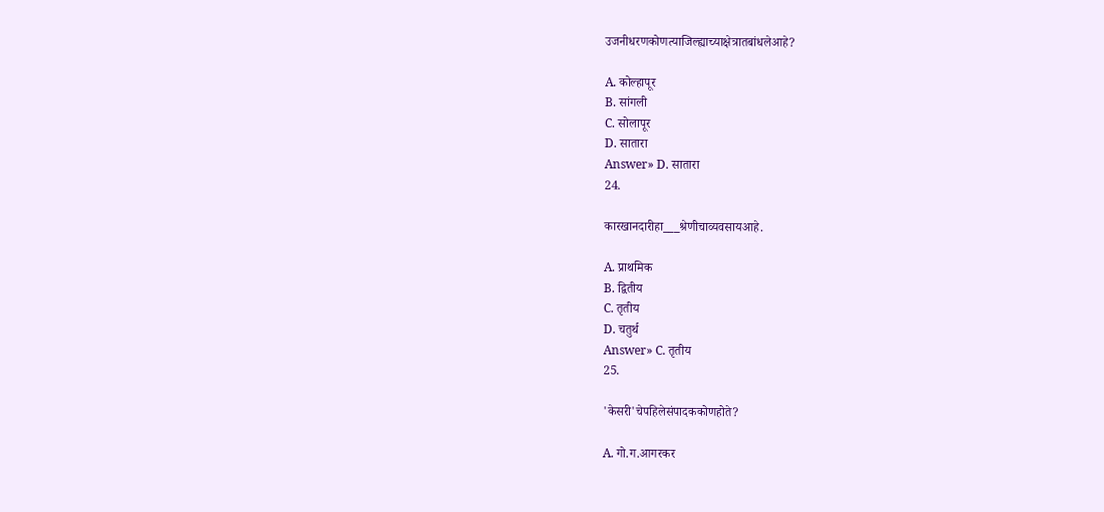उजनीधरणकोणत्याजिल्ह्याच्याक्षेत्रातबांधलेआहे?

A. कोल्हापूर
B. सांगली
C. सोलापूर
D. सातारा
Answer» D. सातारा
24.

कारखानदारीहा___श्रेणीचाव्यवसायआहे.

A. प्राथमिक
B. द्वितीय
C. तृतीय
D. चतुर्थ
Answer» C. तृतीय
25.

'केसरी'चेपहिलेसंपादककोणहोते?

A. गो.ग.आगरकर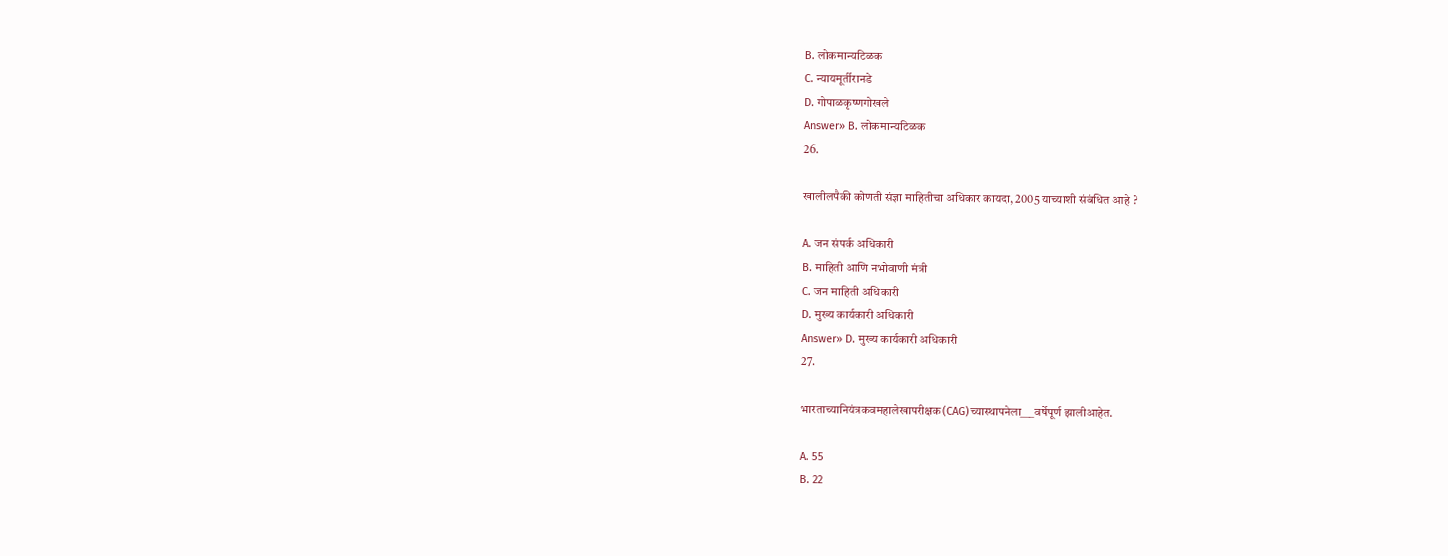B. लोकमान्यटिळक
C. न्यायमूर्तीरानडे
D. गोपाळकृष्णगोखले
Answer» B. लोकमान्यटिळक
26.

खालीलपैकी कोणती संज्ञा माहितीचा अधिकार कायदा, 2005 याच्याशी संबंधित आहे ?

A. जन संपर्क अधिकारी
B. माहिती आणि नभोवाणी मंत्री
C. जन माहिती अधिकारी
D. मुख्य कार्यकारी अधिकारी
Answer» D. मुख्य कार्यकारी अधिकारी
27.

भारताच्यानियंत्रकवमहालेखापरीक्षक(CAG)च्यास्थापनेला___वर्षेपूर्ण झालीआहेत.

A. 55
B. 22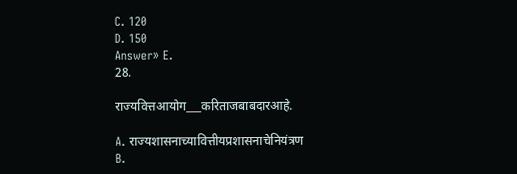C. 120
D. 150
Answer» E.
28.

राज्यवित्तआयोग___करिताजबाबदारआहे.

A. राज्यशासनाच्यावित्तीयप्रशासनाचेनियंत्रण
B.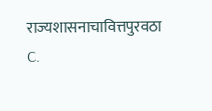राज्यशासनाचावित्तपुरवठा
C.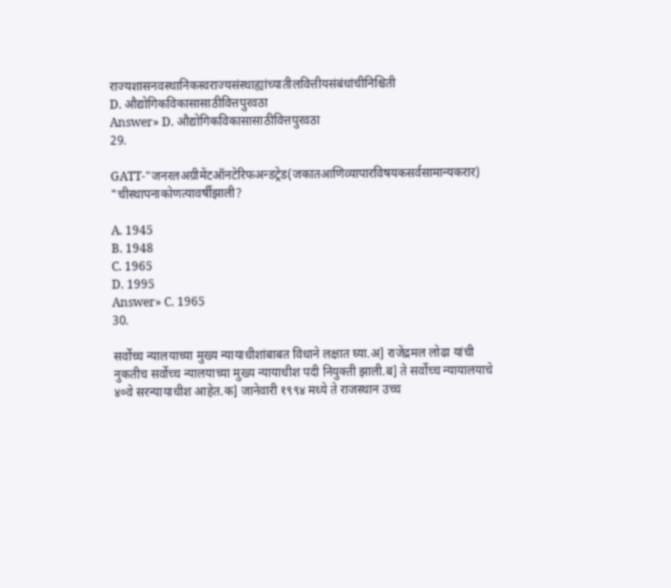राज्यशासनवस्थानिकस्वराज्यसंस्थाह्यांच्यातीलवित्तीयसंबंधांचीनिश्चिती
D. औद्योगिकविकासासाठीवित्तपुरवठा
Answer» D. औद्योगिकविकासासाठीवित्तपुरवठा
29.

GATT-"जनरलअग्रीमेंटऑनटेरिफअन्डट्रेड(जकातआणिव्यापारविषयकसर्वसामान्यकरार) "चीस्थापनाकोणत्यावर्षीझाली?

A. 1945
B. 1948
C. 1965
D. 1995
Answer» C. 1965
30.

सर्वोच्च न्यालयाच्या मुख्य न्यायाधीशांबाबत विधाने लक्षात घ्या.अ] राजेंद्रमल लोढा यांची नुकतीच सर्वोच्च न्यालयाच्या मुख्य न्यायाधीश पदी नियुक्ती झाली.ब] ते सर्वोच्च न्यायालयाचे ४०वे सरन्यायाधीश आहेत.क] जानेवारी १९९४ मध्ये ते राजस्थान उच्च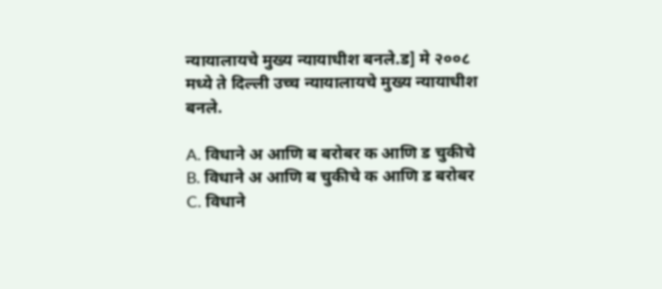न्यायालायचे मुख्य न्यायाधीश बनले.ड] मे २००८ मध्ये ते दिल्ली उच्च न्यायालायचे मुख्य न्यायाधीश बनले.

A. विधाने अ आणि ब बरोबर क आणि ड चुकीचे
B. विधाने अ आणि ब चुकीचे क आणि ड बरोबर
C. विधाने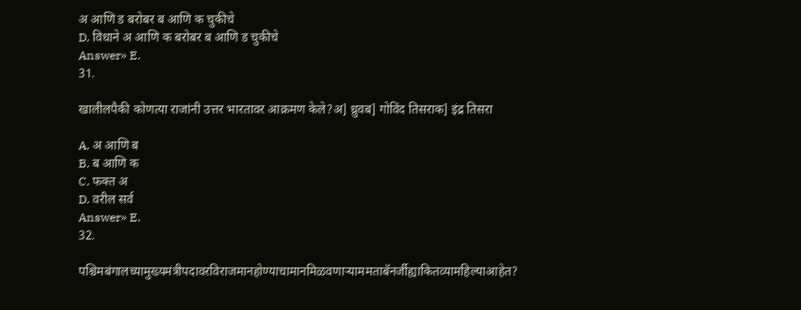अ आणि ड बरोबर ब आणि क चुकीचे
D. विधाने अ आणि क बरोबर ब आणि ड चुकीचे
Answer» E.
31.

खालीलपैकी कोणत्या राजांनी उत्तर भारतावर आक्रमण केले?अ] ध्रुवब] गोविंद तिसराक] इंद्र तिसरा

A. अ आणि ब
B. ब आणि क
C. फक्त अ
D. वरील सर्व
Answer» E.
32.

पश्चिमबंगालच्यामुख्यमंत्रीपदावरविराजमानहोण्याचामानमिळवणार्‍याममताबॅनर्जीह्याकितव्यामहिल्याआहेत?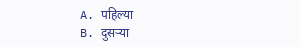A. पहिल्या
B. दुसर्‍या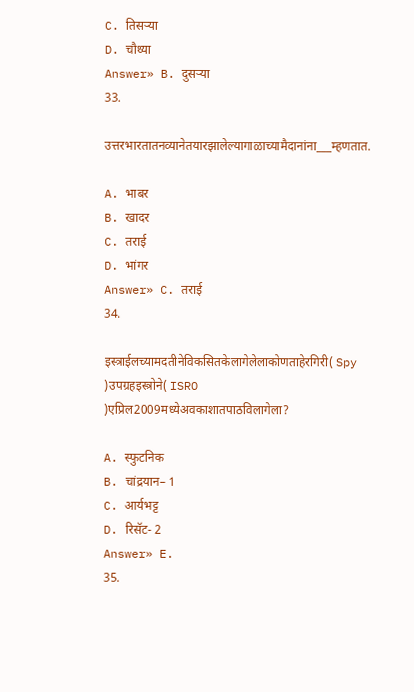C. तिसर्‍या
D. चौथ्या
Answer» B. दुसर्‍या
33.

उत्तरभारतातनव्यानेतयारझालेल्यागाळाच्यामैदानांना___म्हणतात.

A. भाबर
B. खादर
C. तराई
D. भांगर
Answer» C. तराई
34.

इस्त्राईलच्यामदतीनेविकसितकेलागेलेलाकोणताहेरगिरी( Spy )उपग्रहइस्त्रोने( ISRO )एप्रिल2009मध्येअवकाशातपाठविलागेला?

A. स्फुटनिक
B. चांद्रयान– 1
C. आर्यभट्ट
D. रिसॅट- 2
Answer» E.
35.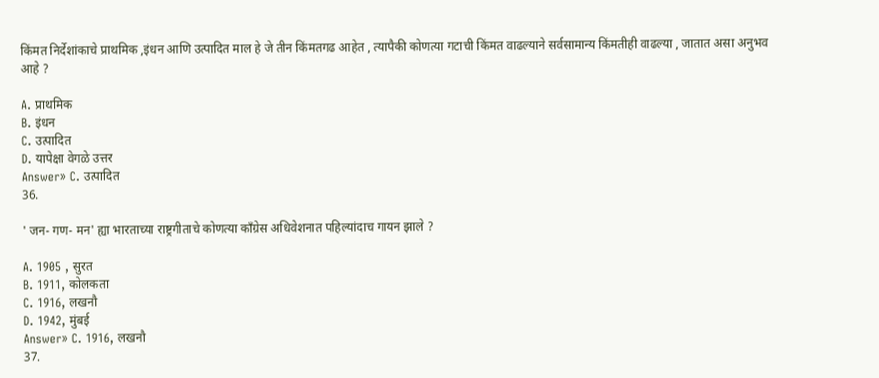किंमत निर्देशांकाचे प्राथमिक ,इंधन आणि उत्पादित माल हे जे तीन किंमतगढ आहेत , त्यापैकी कोणत्या गटाची किंमत वाढल्याने सर्वसामान्य किंमतीही वाढल्या , जातात असा अनुभव आहे ?

A. प्राथमिक
B. इंधन
C. उत्पादित
D. यापेक्षा वेगळे उत्तर
Answer» C. उत्पादित
36.

' जन- गण- मन' ह्या भारताच्या राष्ट्रगीताचे कोणत्या काँग्रेस अधिवेशनात पहिल्यांदाच गायन झाले ?

A. 1905 , सुरत
B. 1911, कोलकता
C. 1916, लखनौ
D. 1942, मुंबई
Answer» C. 1916, लखनौ
37.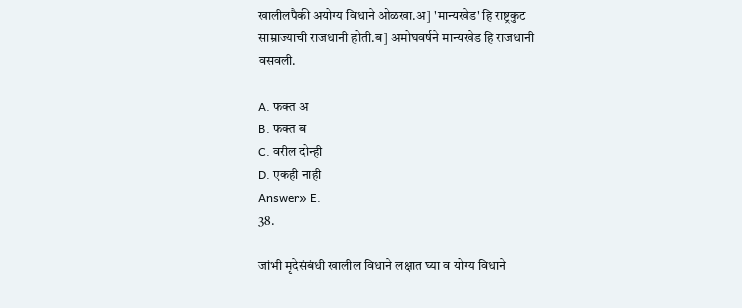खालीलपैकी अयोग्य विधाने ओळखा.अ] 'मान्यखेड' हि राष्ट्रकुट साम्राज्याची राजधानी होती.ब] अमोघवर्षने मान्यखेड हि राजधानी वसवली.

A. फक्त अ
B. फक्त ब
C. वरील दोन्ही
D. एकही नाही
Answer» E.
38.

जांभी मृदेसंबंधी खालील विधाने लक्षात घ्या व योग्य विधाने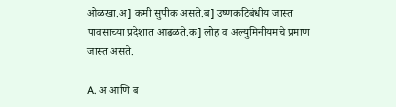ओळखा.अ] कमी सुपीक असते.ब] उष्णकटिबंधीय जास्त पावसाच्या प्रदेशात आढळते.क] लोह व अल्युमिनीयमचे प्रमाण जास्त असते.

A. अ आणि ब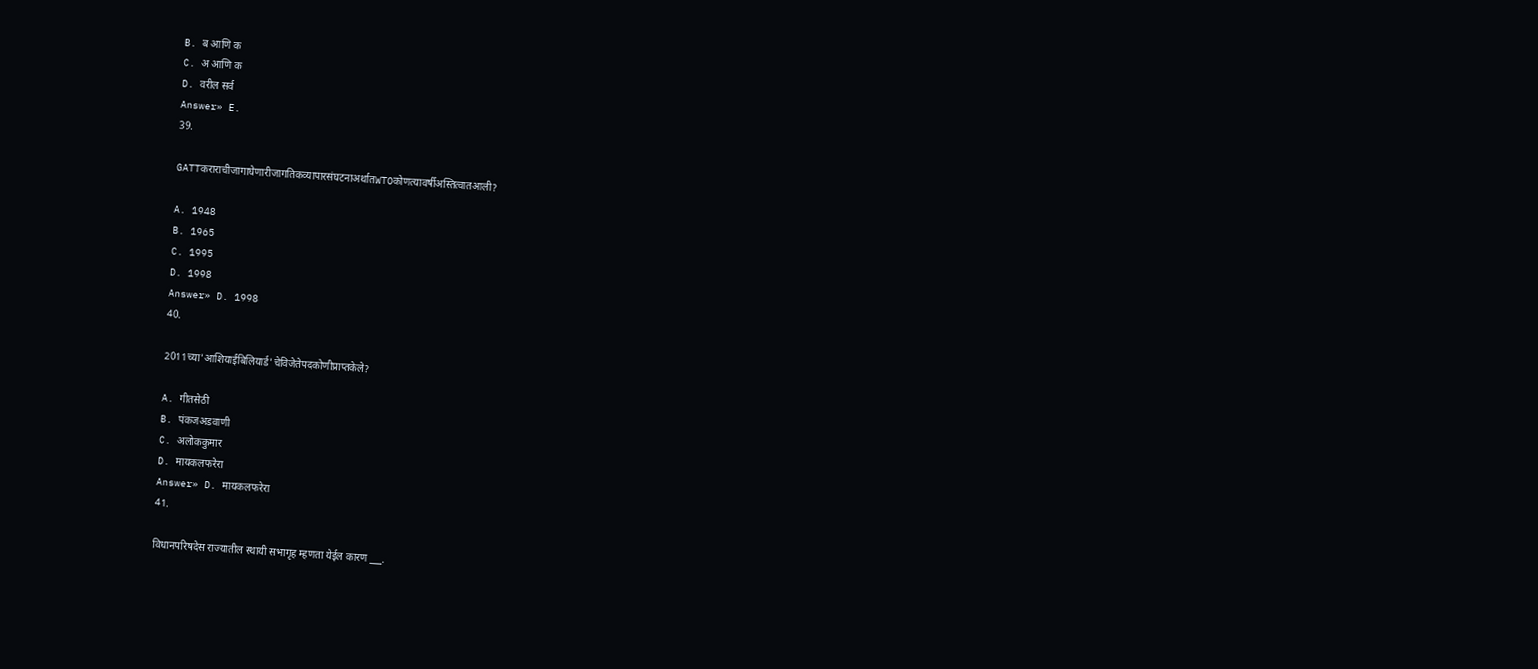B. ब आणि क
C. अ आणि क
D. वरील सर्व
Answer» E.
39.

GATTकराराचीजागाघेणारीजागतिकव्यापारसंघटनाअर्थातWTOकोणत्यावर्षीअस्तित्वातआली?

A. 1948
B. 1965
C. 1995
D. 1998
Answer» D. 1998
40.

2011च्या'आशियाईबिलियार्ड'चेविजेतेपदकोणीप्राप्तकेले?

A. गीतसेठी
B. पंकजअडवाणी
C. अलोककुमार
D. मायकलफरेरा
Answer» D. मायकलफरेरा
41.

विधानपरिषदेस राज्यातील स्थायी सभागृह म्हणता येईल कारण ___.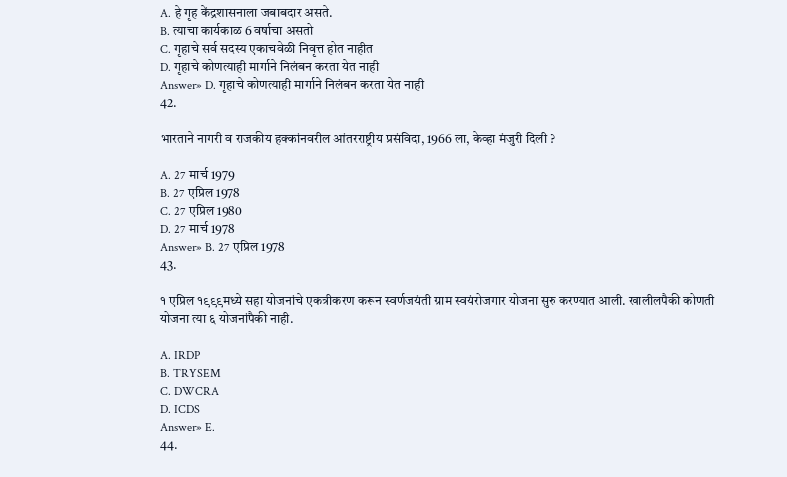A. हे गृह केंद्रशासनाला जबाबदार असते.
B. त्याचा कार्यकाळ 6 वर्षाचा असतो
C. गृहाचे सर्व सदस्य एकाचवेळी निवृत्त होत नाहीत
D. गृहाचे कोणत्याही मार्गाने निलंबन करता येत नाही
Answer» D. गृहाचे कोणत्याही मार्गाने निलंबन करता येत नाही
42.

भारताने नागरी व राजकीय हक्कांनवरील आंतरराष्ट्रीय प्रसंविदा, 1966 ला, केव्हा मंजुरी दिली ?

A. 27 मार्च 1979
B. 27 एप्रिल 1978
C. 27 एप्रिल 1980
D. 27 मार्च 1978
Answer» B. 27 एप्रिल 1978
43.

१ एप्रिल १९९९मध्ये सहा योजनांचे एकत्रीकरण करून स्वर्णजयंती ग्राम स्वयंरोजगार योजना सुरु करण्यात आली. खालीलपैकी कोणती योजना त्या ६ योजनांपैकी नाही.

A. IRDP
B. TRYSEM
C. DWCRA
D. ICDS
Answer» E.
44.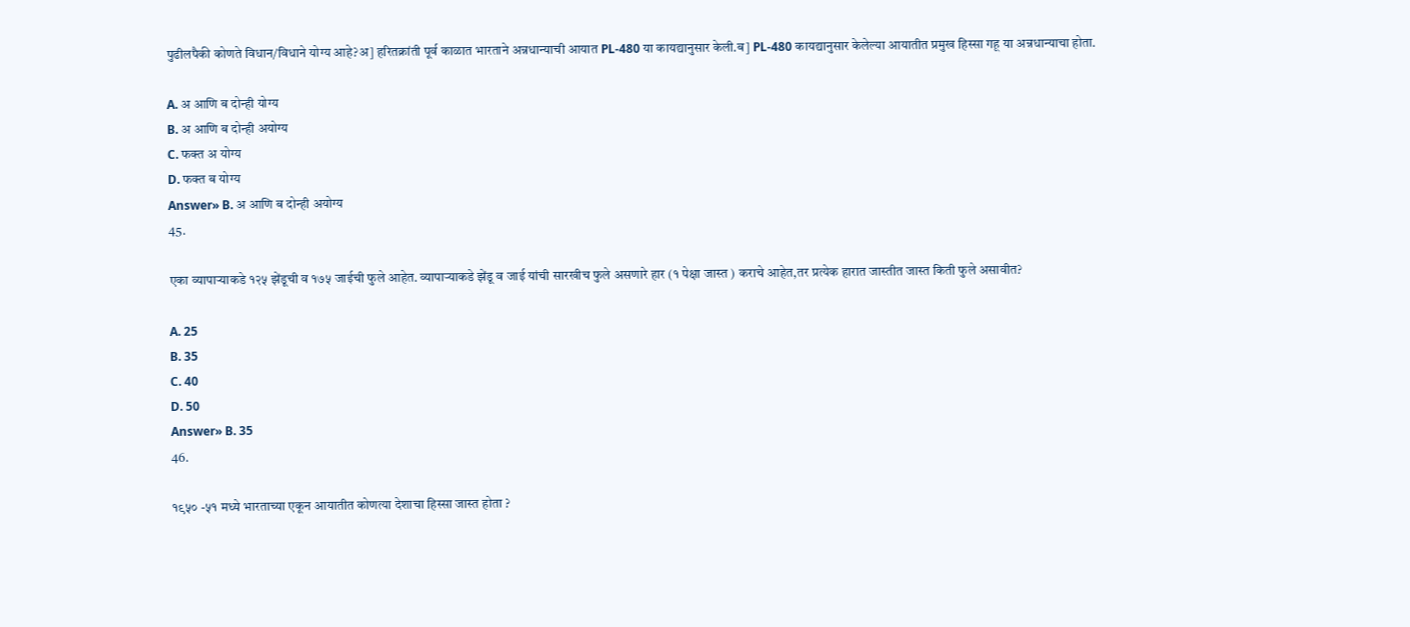पुढीलपैकी कोणते विधान/विधाने योग्य आहे?अ] हरितक्रांती पूर्व काळात भारताने अन्नधान्याची आयात PL-480 या कायद्यानुसार केली.ब] PL-480 कायद्यानुसार केलेल्या आयातीत प्रमुख हिस्सा गहू या अन्नधान्याचा होता.

A. अ आणि ब दोन्ही योग्य
B. अ आणि ब दोन्ही अयोग्य
C. फक्त अ योग्य
D. फक्त ब योग्य
Answer» B. अ आणि ब दोन्ही अयोग्य
45.

एका व्यापाऱ्याकडे १२५ झेंडूची व १७५ जाईची फुले आहेत. व्यापाऱ्याकडे झेंडू व जाई यांची सारखीच फुले असणारे हार (१ पेक्षा जास्त ) कराचे आहेत,तर प्रत्येक हारात जास्तीत जास्त किती फुले असावीत?

A. 25
B. 35
C. 40
D. 50
Answer» B. 35
46.

१९५० -५१ मध्ये भारताच्या एकून आयातीत कोणत्या देशाचा हिस्सा जास्त होता ?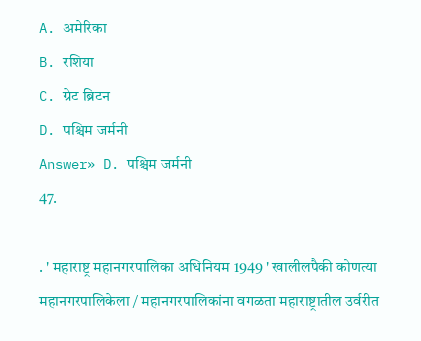A. अमेरिका
B. रशिया
C. ग्रेट ब्रिटन
D. पश्चिम जर्मनी
Answer» D. पश्चिम जर्मनी
47.

. ' महाराष्ट्र महानगरपालिका अधिनियम 1949 ' खालीलपैकी कोणत्या महानगरपालिकेला / महानगरपालिकांना वगळता महाराष्ट्रातील उर्वरीत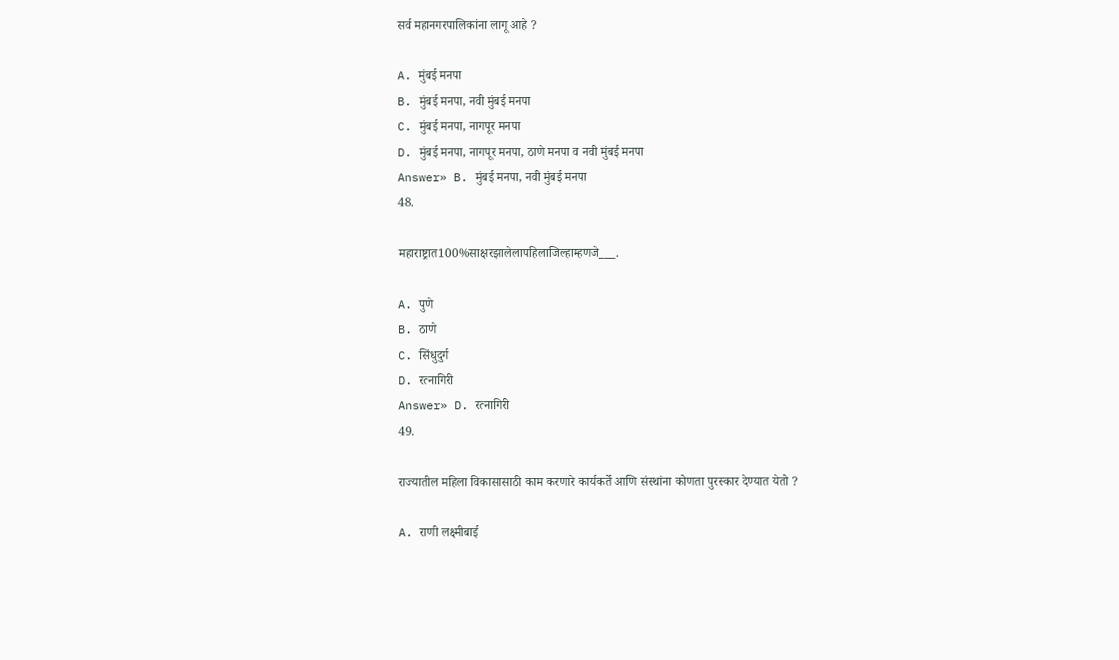सर्व महानगरपालिकांना लागू आहे ?

A. मुंबई मनपा
B. मुंबई मनपा, नवी मुंबई मनपा
C. मुंबई मनपा, नागपूर मनपा
D. मुंबई मनपा, नागपूर मनपा, ठाणे मनपा व नवी मुंबई मनपा
Answer» B. मुंबई मनपा, नवी मुंबई मनपा
48.

महाराष्ट्रात100%साक्षरझालेलापहिलाजिल्हाम्हणजे___.

A. पुणे
B. ठाणे
C. सिंधुदुर्ग
D. रत्नागिरी
Answer» D. रत्नागिरी
49.

राज्यातील महिला विकासासाठी काम करणारे कार्यकर्ते आणि संस्थांना कोणता पुरस्कार देण्यात येतो ?

A. राणी लक्ष्मीबाई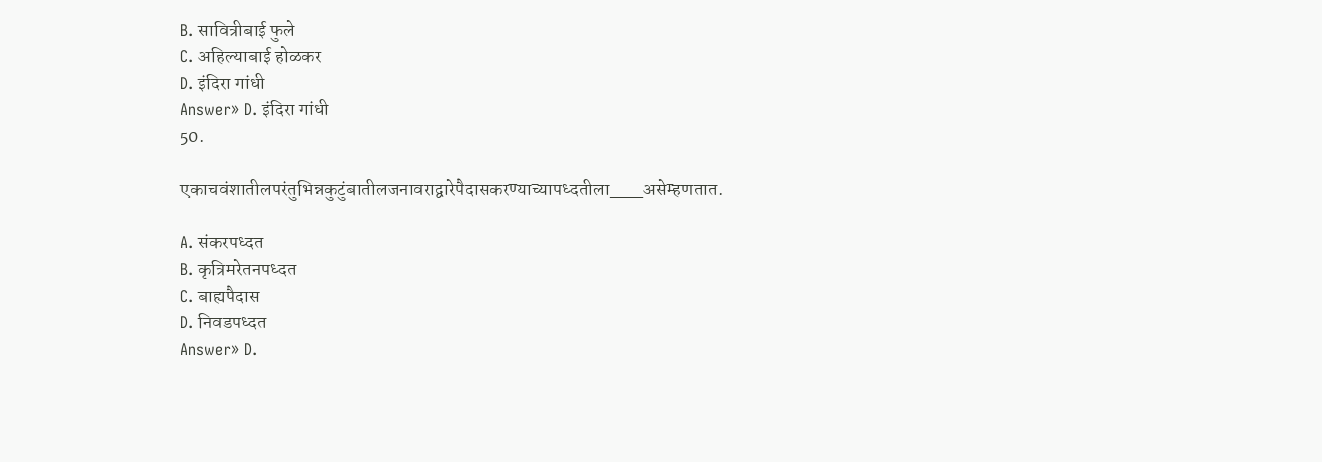B. सावित्रीबाई फुले
C. अहिल्याबाई होळकर
D. इंदिरा गांधी
Answer» D. इंदिरा गांधी
50.

एकाचवंशातीलपरंतुभिन्नकुटुंबातीलजनावराद्वारेपैदासकरण्याच्यापध्दतीला___असेम्हणतात.

A. संकरपध्दत
B. कृत्रिमरेतनपध्दत
C. बाह्यपैदास
D. निवडपध्दत
Answer» D.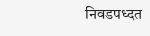निवडपध्दत